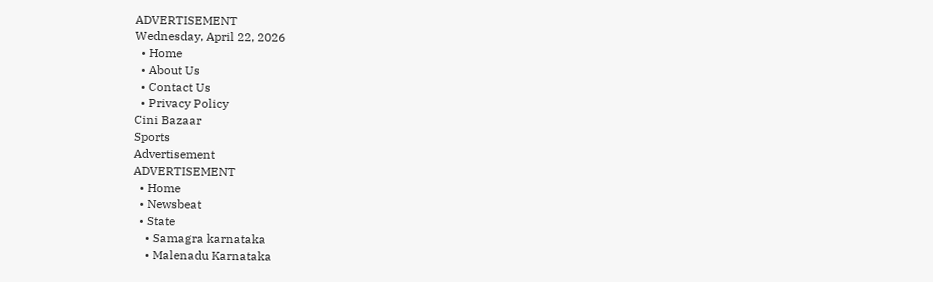ADVERTISEMENT
Wednesday, April 22, 2026
  • Home
  • About Us
  • Contact Us
  • Privacy Policy
Cini Bazaar
Sports
Advertisement
ADVERTISEMENT
  • Home
  • Newsbeat
  • State
    • Samagra karnataka
    • Malenadu Karnataka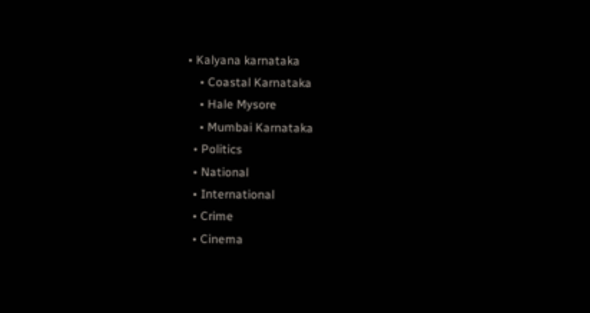• Kalyana karnataka
    • Coastal Karnataka
    • Hale Mysore
    • Mumbai Karnataka
  • Politics
  • National
  • International
  • Crime
  • Cinema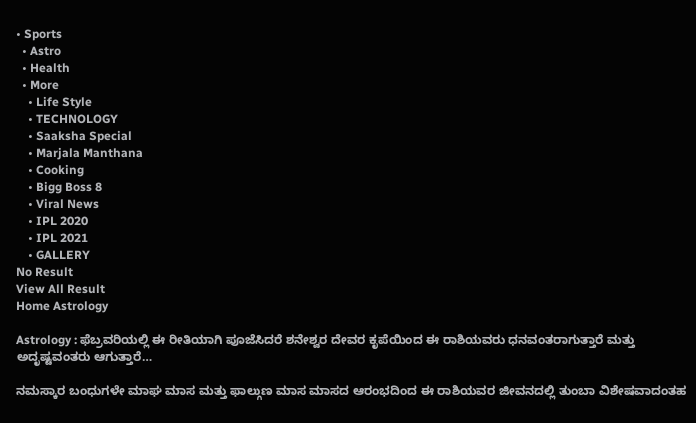• Sports
  • Astro
  • Health
  • More
    • Life Style
    • TECHNOLOGY
    • Saaksha Special
    • Marjala Manthana
    • Cooking
    • Bigg Boss 8
    • Viral News
    • IPL 2020
    • IPL 2021
    • GALLERY
No Result
View All Result
Home Astrology

Astrology : ಫೆಬ್ರವರಿಯಲ್ಲಿ ಈ ರೀತಿಯಾಗಿ ಪೂಜೆಸಿದರೆ ಶನೇಶ್ವರ ದೇವರ ಕೃಪೆಯಿಂದ ಈ ರಾಶಿಯವರು ಧನವಂತರಾಗುತ್ತಾರೆ ಮತ್ತು ಅದೃಷ್ಟವಂತರು ಆಗುತ್ತಾರೆ…

ನಮಸ್ಕಾರ ಬಂಧುಗಳೇ ಮಾಘ ಮಾಸ ಮತ್ತು ಫಾಲ್ಗುಣ ಮಾಸ ಮಾಸದ ಆರಂಭದಿಂದ ಈ ರಾಶಿಯವರ ಜೀವನದಲ್ಲಿ ತುಂಬಾ ವಿಶೇಷವಾದಂತಹ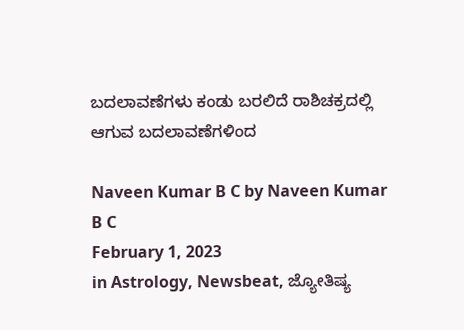ಬದಲಾವಣೆಗಳು ಕಂಡು ಬರಲಿದೆ ರಾಶಿಚಕ್ರದಲ್ಲಿ ಆಗುವ ಬದಲಾವಣೆಗಳಿಂದ

Naveen Kumar B C by Naveen Kumar B C
February 1, 2023
in Astrology, Newsbeat, ಜ್ಯೋತಿಷ್ಯ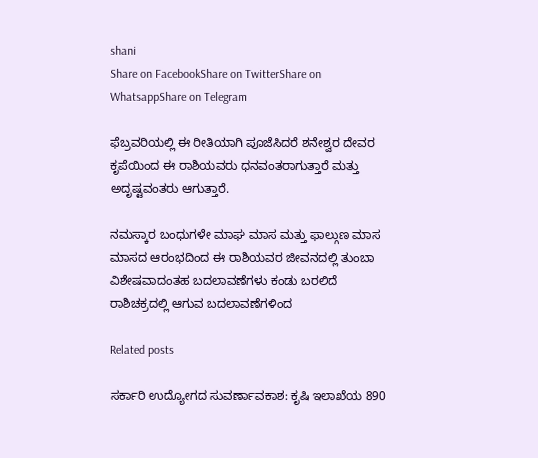shani
Share on FacebookShare on TwitterShare on WhatsappShare on Telegram

ಫೆಬ್ರವರಿಯಲ್ಲಿ ಈ ರೀತಿಯಾಗಿ ಪೂಜೆಸಿದರೆ ಶನೇಶ್ವರ ದೇವರ ಕೃಪೆಯಿಂದ ಈ ರಾಶಿಯವರು ಧನವಂತರಾಗುತ್ತಾರೆ ಮತ್ತು ಅದೃಷ್ಟವಂತರು ಆಗುತ್ತಾರೆ.

ನಮಸ್ಕಾರ ಬಂಧುಗಳೇ ಮಾಘ ಮಾಸ ಮತ್ತು ಫಾಲ್ಗುಣ ಮಾಸ ಮಾಸದ ಆರಂಭದಿಂದ ಈ ರಾಶಿಯವರ ಜೀವನದಲ್ಲಿ ತುಂಬಾ ವಿಶೇಷವಾದಂತಹ ಬದಲಾವಣೆಗಳು ಕಂಡು ಬರಲಿದೆ ರಾಶಿಚಕ್ರದಲ್ಲಿ ಆಗುವ ಬದಲಾವಣೆಗಳಿಂದ

Related posts

ಸರ್ಕಾರಿ ಉದ್ಯೋಗದ ಸುವರ್ಣಾವಕಾಶ: ಕೃಷಿ ಇಲಾಖೆಯ 890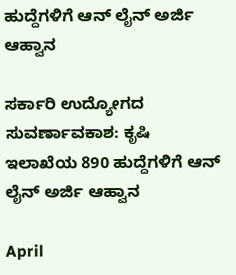ಹುದ್ದೆಗಳಿಗೆ ಆನ್ ಲೈನ್ ಅರ್ಜಿ ಆಹ್ವಾನ

ಸರ್ಕಾರಿ ಉದ್ಯೋಗದ ಸುವರ್ಣಾವಕಾಶ: ಕೃಷಿ ಇಲಾಖೆಯ 890 ಹುದ್ದೆಗಳಿಗೆ ಆನ್ ಲೈನ್ ಅರ್ಜಿ ಆಹ್ವಾನ

April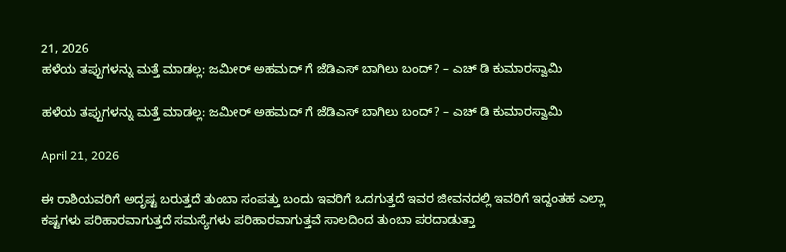21, 2026
ಹಳೆಯ ತಪ್ಪುಗಳನ್ನು ಮತ್ತೆ ಮಾಡಲ್ಲ: ಜಮೀರ್ ಅಹಮದ್ ಗೆ ಜೆಡಿಎಸ್ ಬಾಗಿಲು ಬಂದ್? – ಎಚ್ ಡಿ ಕುಮಾರಸ್ವಾಮಿ

ಹಳೆಯ ತಪ್ಪುಗಳನ್ನು ಮತ್ತೆ ಮಾಡಲ್ಲ: ಜಮೀರ್ ಅಹಮದ್ ಗೆ ಜೆಡಿಎಸ್ ಬಾಗಿಲು ಬಂದ್? – ಎಚ್ ಡಿ ಕುಮಾರಸ್ವಾಮಿ

April 21, 2026

ಈ ರಾಶಿಯವರಿಗೆ ಅದೃಷ್ಟ ಬರುತ್ತದೆ ತುಂಬಾ ಸಂಪತ್ತು ಬಂದು ಇವರಿಗೆ ಒದಗುತ್ತದೆ ಇವರ ಜೀವನದಲ್ಲಿ ಇವರಿಗೆ ಇದ್ದಂತಹ ಎಲ್ಲಾ ಕಷ್ಟಗಳು ಪರಿಹಾರವಾಗುತ್ತದೆ ಸಮಸ್ಯೆಗಳು ಪರಿಹಾರವಾಗುತ್ತವೆ ಸಾಲದಿಂದ ತುಂಬಾ ಪರದಾಡುತ್ತಾ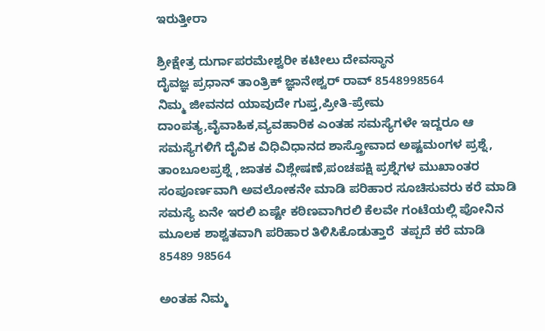ಇರುತ್ತೀರಾ

ಶ್ರೀಕ್ಷೇತ್ರ ದುರ್ಗಾಪರಮೇಶ್ವರೀ ಕಟೀಲು ದೇವಸ್ಥಾನ
ದೈವಜ್ಞ ಪ್ರಧಾನ್ ತಾಂತ್ರಿಕ್ ಜ್ಞಾನೇಶ್ವರ್ ರಾವ್ 8548998564
ನಿಮ್ಮ ಜೀವನದ ಯಾವುದೇ ಗುಪ್ತ,ಪ್ರೀತಿ-ಪ್ರೇಮ ದಾಂಪತ್ಯ,ವೈವಾಹಿಕ,ವ್ಯವಹಾರಿಕ ಎಂತಹ ಸಮಸ್ಯೆಗಳೇ ಇದ್ದರೂ ಆ ಸಮಸ್ಯೆಗಳಿಗೆ ದೈವಿಕ ವಿಧಿವಿಧಾನದ ಶಾಸ್ತ್ರೋವಾದ ಅಷ್ಟಮಂಗಳ ಪ್ರಶ್ನೆ, ತಾಂಬೂಲಪ್ರಶ್ನೆ ,ಜಾತಕ ವಿಶ್ಲೇಷಣೆ,ಪಂಚಪಕ್ಷಿ ಪ್ರಶ್ನೆಗಳ ಮುಖಾಂತರ ಸಂಪೂರ್ಣವಾಗಿ ಅವಲೋಕನೇ ಮಾಡಿ ಪರಿಹಾರ ಸೂಚಿಸುವರು ಕರೆ ಮಾಡಿ ಸಮಸ್ಯೆ ಏನೇ ಇರಲಿ ಏಷ್ಟೇ ಕಠಿಣವಾಗಿರಲಿ ಕೆಲವೇ ಗಂಟೆಯಲ್ಲಿ ಪೋನಿನ ಮೂಲಕ ಶಾಶ್ವತವಾಗಿ ಪರಿಹಾರ ತಿಳಿಸಿಕೊಡುತ್ತಾರೆ  ತಪ್ಪದೆ ಕರೆ ಮಾಡಿ 85489 98564

ಅಂತಹ ನಿಮ್ಮ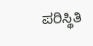ಪರಿಸ್ಥಿತಿ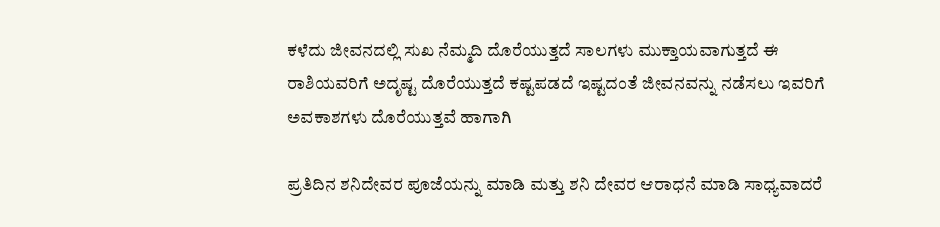ಕಳೆದು ಜೀವನದಲ್ಲಿ ಸುಖ ನೆಮ್ಮದಿ ದೊರೆಯುತ್ತದೆ ಸಾಲಗಳು ಮುಕ್ತಾಯವಾಗುತ್ತದೆ ಈ ರಾಶಿಯವರಿಗೆ ಅದೃಷ್ಟ ದೊರೆಯುತ್ತದೆ ಕಷ್ಟಪಡದೆ ಇಷ್ಟದಂತೆ ಜೀವನವನ್ನು ನಡೆಸಲು ಇವರಿಗೆ ಅವಕಾಶಗಳು ದೊರೆಯುತ್ತವೆ ಹಾಗಾಗಿ

ಪ್ರತಿದಿನ ಶನಿದೇವರ ಪೂಜೆಯನ್ನು ಮಾಡಿ ಮತ್ತು ಶನಿ ದೇವರ ಆರಾಧನೆ ಮಾಡಿ ಸಾಧ್ಯವಾದರೆ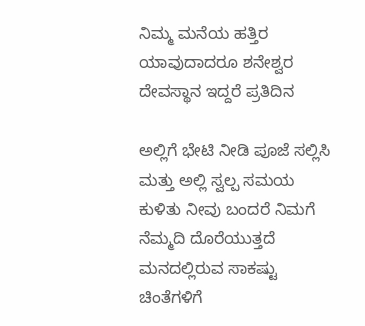ನಿಮ್ಮ ಮನೆಯ ಹತ್ತಿರ ಯಾವುದಾದರೂ ಶನೇಶ್ವರ ದೇವಸ್ಥಾನ ಇದ್ದರೆ ಪ್ರತಿದಿನ

ಅಲ್ಲಿಗೆ ಭೇಟಿ ನೀಡಿ ಪೂಜೆ ಸಲ್ಲಿಸಿ ಮತ್ತು ಅಲ್ಲಿ ಸ್ವಲ್ಪ ಸಮಯ ಕುಳಿತು ನೀವು ಬಂದರೆ ನಿಮಗೆ ನೆಮ್ಮದಿ ದೊರೆಯುತ್ತದೆ ಮನದಲ್ಲಿರುವ ಸಾಕಷ್ಟು ಚಿಂತೆಗಳಿಗೆ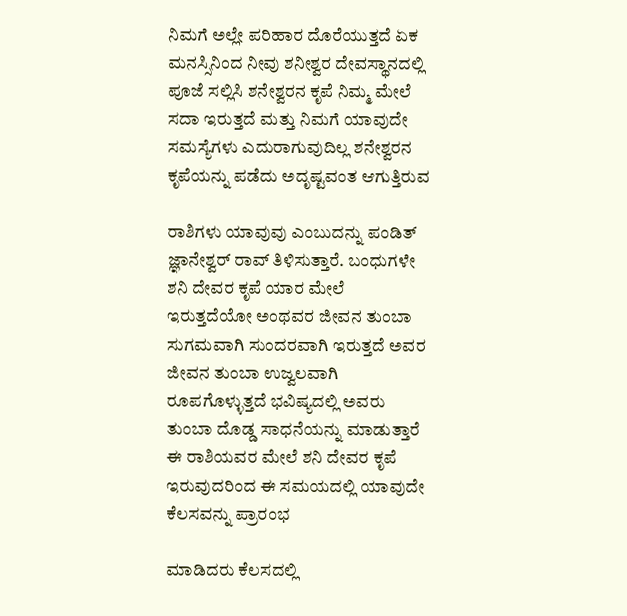ನಿಮಗೆ ಅಲ್ಲೇ ಪರಿಹಾರ ದೊರೆಯುತ್ತದೆ ಏಕ ಮನಸ್ಸಿನಿಂದ ನೀವು ಶನೀಶ್ವರ ದೇವಸ್ಥಾನದಲ್ಲಿ ಪೂಜೆ ಸಲ್ಲಿಸಿ ಶನೇಶ್ವರನ ಕೃಪೆ ನಿಮ್ಮ ಮೇಲೆ ಸದಾ ಇರುತ್ತದೆ ಮತ್ತು ನಿಮಗೆ ಯಾವುದೇ ಸಮಸ್ಯೆಗಳು ಎದುರಾಗುವುದಿಲ್ಲ ಶನೇಶ್ವರನ ಕೃಪೆಯನ್ನು ಪಡೆದು ಅದೃಷ್ಟವಂತ ಆಗುತ್ತಿರುವ

ರಾಶಿಗಳು ಯಾವುವು ಎಂಬುದನ್ನು ಪಂಡಿತ್ ಜ್ಞಾನೇಶ್ವರ್ ರಾವ್ ತಿಳಿಸುತ್ತಾರೆ. ಬಂಧುಗಳೇ ಶನಿ ದೇವರ ಕೃಪೆ ಯಾರ ಮೇಲೆ ಇರುತ್ತದೆಯೋ ಅಂಥವರ ಜೀವನ ತುಂಬಾ ಸುಗಮವಾಗಿ ಸುಂದರವಾಗಿ ಇರುತ್ತದೆ ಅವರ ಜೀವನ ತುಂಬಾ ಉಜ್ವಲವಾಗಿ ರೂಪಗೊಳ್ಳುತ್ತದೆ ಭವಿಷ್ಯದಲ್ಲಿ ಅವರು ತುಂಬಾ ದೊಡ್ಡ ಸಾಧನೆಯನ್ನು ಮಾಡುತ್ತಾರೆ ಈ ರಾಶಿಯವರ ಮೇಲೆ ಶನಿ ದೇವರ ಕೃಪೆ ಇರುವುದರಿಂದ ಈ ಸಮಯದಲ್ಲಿ ಯಾವುದೇ ಕೆಲಸವನ್ನು ಪ್ರಾರಂಭ

ಮಾಡಿದರು ಕೆಲಸದಲ್ಲಿ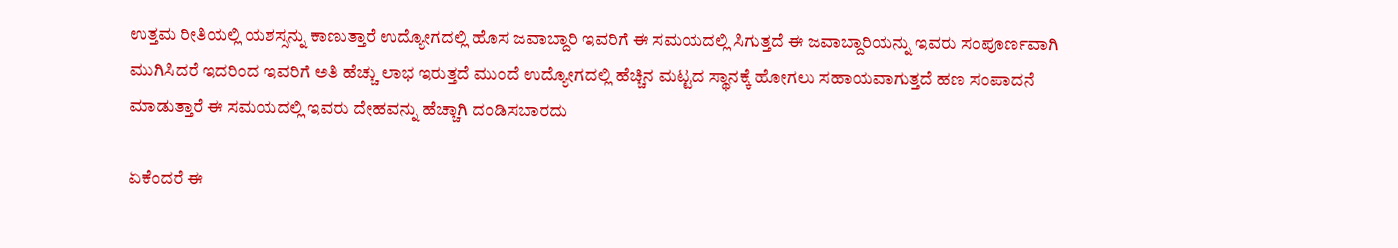ಉತ್ತಮ ರೀತಿಯಲ್ಲಿ ಯಶಸ್ಸನ್ನು ಕಾಣುತ್ತಾರೆ ಉದ್ಯೋಗದಲ್ಲಿ ಹೊಸ ಜವಾಬ್ದಾರಿ ಇವರಿಗೆ ಈ ಸಮಯದಲ್ಲಿ ಸಿಗುತ್ತದೆ ಈ ಜವಾಬ್ದಾರಿಯನ್ನು ಇವರು ಸಂಪೂರ್ಣವಾಗಿ ಮುಗಿಸಿದರೆ ಇದರಿಂದ ಇವರಿಗೆ ಅತಿ ಹೆಚ್ಚು ಲಾಭ ಇರುತ್ತದೆ ಮುಂದೆ ಉದ್ಯೋಗದಲ್ಲಿ ಹೆಚ್ಚಿನ ಮಟ್ಟದ ಸ್ಥಾನಕ್ಕೆ ಹೋಗಲು ಸಹಾಯವಾಗುತ್ತದೆ ಹಣ ಸಂಪಾದನೆ ಮಾಡುತ್ತಾರೆ ಈ ಸಮಯದಲ್ಲಿ ಇವರು ದೇಹವನ್ನು ಹೆಚ್ಚಾಗಿ ದಂಡಿಸಬಾರದು

ಏಕೆಂದರೆ ಈ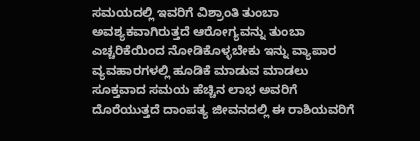ಸಮಯದಲ್ಲಿ ಇವರಿಗೆ ವಿಶ್ರಾಂತಿ ತುಂಬಾ ಅವಶ್ಯಕವಾಗಿರುತ್ತದೆ ಆರೋಗ್ಯವನ್ನು ತುಂಬಾ ಎಚ್ಚರಿಕೆಯಿಂದ ನೋಡಿಕೊಳ್ಳಬೇಕು ಇನ್ನು ವ್ಯಾಪಾರ ವ್ಯವಹಾರಗಳಲ್ಲಿ ಹೂಡಿಕೆ ಮಾಡುವ ಮಾಡಲು ಸೂಕ್ತವಾದ ಸಮಯ ಹೆಚ್ಚಿನ ಲಾಭ ಅವರಿಗೆ ದೊರೆಯುತ್ತದೆ ದಾಂಪತ್ಯ ಜೀವನದಲ್ಲಿ ಈ ರಾಶಿಯವರಿಗೆ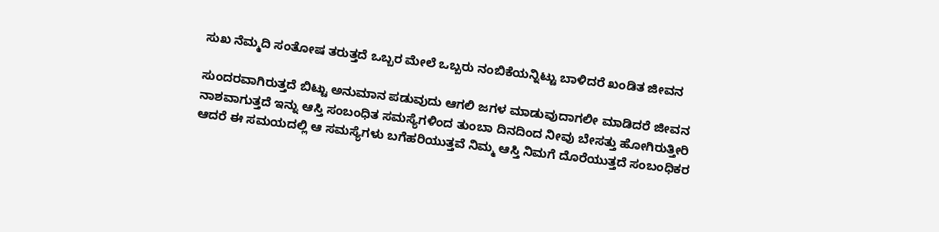ಸುಖ ನೆಮ್ಮದಿ ಸಂತೋಷ ತರುತ್ತದೆ ಒಬ್ಬರ ಮೇಲೆ ಒಬ್ಬರು ನಂಬಿಕೆಯನ್ನಿಟ್ಟು ಬಾಳಿದರೆ ಖಂಡಿತ ಜೀವನ

ಸುಂದರವಾಗಿರುತ್ತದೆ ಬಿಟ್ಟು ಅನುಮಾನ ಪಡುವುದು ಆಗಲಿ ಜಗಳ ಮಾಡುವುದಾಗಲೀ ಮಾಡಿದರೆ ಜೀವನ ನಾಶವಾಗುತ್ತದೆ ಇನ್ನು ಆಸ್ತಿ ಸಂಬಂಧಿತ ಸಮಸ್ಯೆಗಳಿಂದ ತುಂಬಾ ದಿನದಿಂದ ನೀವು ಬೇಸತ್ತು ಹೋಗಿರುತ್ತೀರಿ ಆದರೆ ಈ ಸಮಯದಲ್ಲಿ ಆ ಸಮಸ್ಯೆಗಳು ಬಗೆಹರಿಯುತ್ತವೆ ನಿಮ್ಮ ಆಸ್ತಿ ನಿಮಗೆ ದೊರೆಯುತ್ತದೆ ಸಂಬಂಧಿಕರ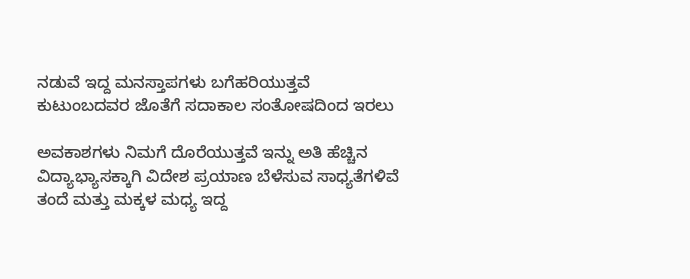ನಡುವೆ ಇದ್ದ ಮನಸ್ತಾಪಗಳು ಬಗೆಹರಿಯುತ್ತವೆ ಕುಟುಂಬದವರ ಜೊತೆಗೆ ಸದಾಕಾಲ ಸಂತೋಷದಿಂದ ಇರಲು

ಅವಕಾಶಗಳು ನಿಮಗೆ ದೊರೆಯುತ್ತವೆ ಇನ್ನು ಅತಿ ಹೆಚ್ಚಿನ ವಿದ್ಯಾಭ್ಯಾಸಕ್ಕಾಗಿ ವಿದೇಶ ಪ್ರಯಾಣ ಬೆಳೆಸುವ ಸಾಧ್ಯತೆಗಳಿವೆ ತಂದೆ ಮತ್ತು ಮಕ್ಕಳ ಮಧ್ಯ ಇದ್ದ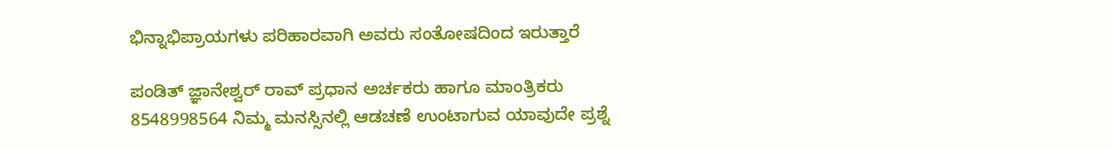ಭಿನ್ನಾಭಿಪ್ರಾಯಗಳು ಪರಿಹಾರವಾಗಿ ಅವರು ಸಂತೋಷದಿಂದ ಇರುತ್ತಾರೆ

ಪಂಡಿತ್ ಜ್ಞಾನೇಶ್ವರ್ ರಾವ್ ಪ್ರಧಾನ ಅರ್ಚಕರು ಹಾಗೂ ಮಾಂತ್ರಿಕರು 8548998564 ನಿಮ್ಮ ಮನಸ್ಸಿನಲ್ಲಿ ಆಡಚಣೆ ಉಂಟಾಗುವ ಯಾವುದೇ ಪ್ರಶ್ನೆ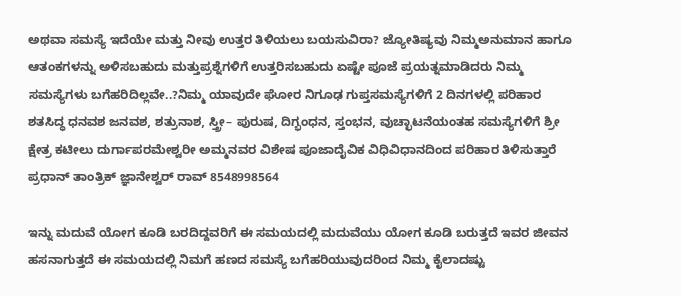ಅಥವಾ ಸಮಸ್ಯೆ ಇದೆಯೇ ಮತ್ತು ನೀವು ಉತ್ತರ ತಿಳಿಯಲು ಬಯಸುವಿರಾ? ಜ್ಯೋತಿಷ್ಯವು ನಿಮ್ಮಅನುಮಾನ ಹಾಗೂ ಆತಂಕಗಳನ್ನು ಅಳಿಸಬಹುದು ಮತ್ತುಪ್ರಶ್ನೆಗಳಿಗೆ ಉತ್ತರಿಸಬಹುದು ಏಷ್ಟೇ ಪೂಜೆ ಪ್ರಯತ್ನಮಾಡಿದರು ನಿಮ್ಮ ಸಮಸ್ಯೆಗಳು ಬಗೆಹರಿದಿಲ್ಲವೇ..?ನಿಮ್ಮ ಯಾವುದೇ ಘೋರ ನಿಗೂಢ ಗುಪ್ತಸಮಸ್ಯೆಗಳಿಗೆ 2 ದಿನಗಳಲ್ಲಿ ಪರಿಹಾರ ಶತಸಿದ್ಧ ಧನವಶ ಜನವಶ, ಶತ್ರುನಾಶ, ಸ್ತ್ರೀ– ಪುರುಷ, ದಿಗ್ಭಂಧನ, ಸ್ತಂಭನ, ವುಚ್ಛಾಟನೆಯಂತಹ ಸಮಸ್ಯೆಗಳಿಗೆ ಶ್ರೀ ಕ್ಷೇತ್ರ ಕಟೀಲು ದುರ್ಗಾಪರಮೇಶ್ವರೀ ಅಮ್ಮನವರ ವಿಶೇಷ ಪೂಜಾದೈವಿಕ ವಿಧಿವಿಧಾನದಿಂದ ಪರಿಹಾರ ತಿಳಿಸುತ್ತಾರೆ ಪ್ರಧಾನ್ ತಾಂತ್ರಿಕ್ ಜ್ಞಾನೇಶ್ವರ್ ರಾವ್ 8548998564

ಇನ್ನು ಮದುವೆ ಯೋಗ ಕೂಡಿ ಬರದಿದ್ದವರಿಗೆ ಈ ಸಮಯದಲ್ಲಿ ಮದುವೆಯು ಯೋಗ ಕೂಡಿ ಬರುತ್ತದೆ ಇವರ ಜೀವನ ಹಸನಾಗುತ್ತದೆ ಈ ಸಮಯದಲ್ಲಿ ನಿಮಗೆ ಹಣದ ಸಮಸ್ಯೆ ಬಗೆಹರಿಯುವುದರಿಂದ ನಿಮ್ಮ ಕೈಲಾದಷ್ಟು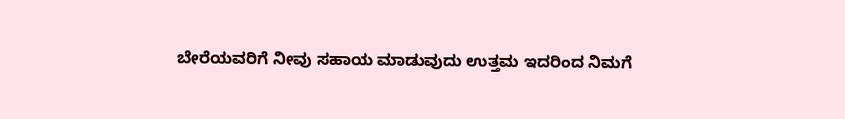ಬೇರೆಯವರಿಗೆ ನೀವು ಸಹಾಯ ಮಾಡುವುದು ಉತ್ತಮ ಇದರಿಂದ ನಿಮಗೆ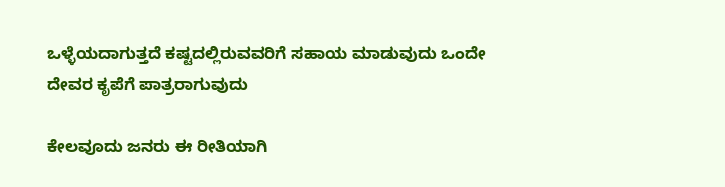ಒಳ್ಳೆಯದಾಗುತ್ತದೆ ಕಷ್ಟದಲ್ಲಿರುವವರಿಗೆ ಸಹಾಯ ಮಾಡುವುದು ಒಂದೇ ದೇವರ ಕೃಪೆಗೆ ಪಾತ್ರರಾಗುವುದು

ಕೇಲವೂದು ಜನರು ಈ ರೀತಿಯಾಗಿ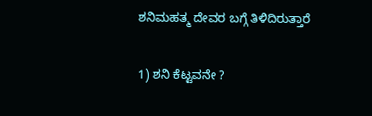ಶನಿಮಹತ್ಮ ದೇವರ ಬಗ್ಗೆ ತಿಳಿದಿರುತ್ತಾರೆ

1) ಶನಿ ಕೆಟ್ಟವನೇ ?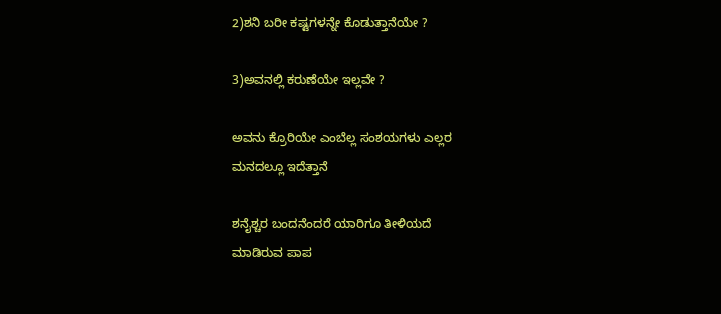2)ಶನಿ ಬರೀ ಕಷ್ಟಗಳನ್ನೇ ಕೊಡುತ್ತಾನೆಯೇ ?

3)ಅವನಲ್ಲಿ ಕರುಣೆಯೇ ಇಲ್ಲವೇ ?

ಅವನು ಕ್ರೊರಿಯೇ ಎಂಬೆಲ್ಲ ಸಂಶಯಗಳು ಎಲ್ಲರ
ಮನದಲ್ಲೂ ಇದೆತ್ತಾನೆ

ಶನೈಶ್ಚರ ಬಂದನೆಂದರೆ ಯಾರಿಗೂ ತೀಳಿಯದೆ
ಮಾಡಿರುವ ಪಾಪ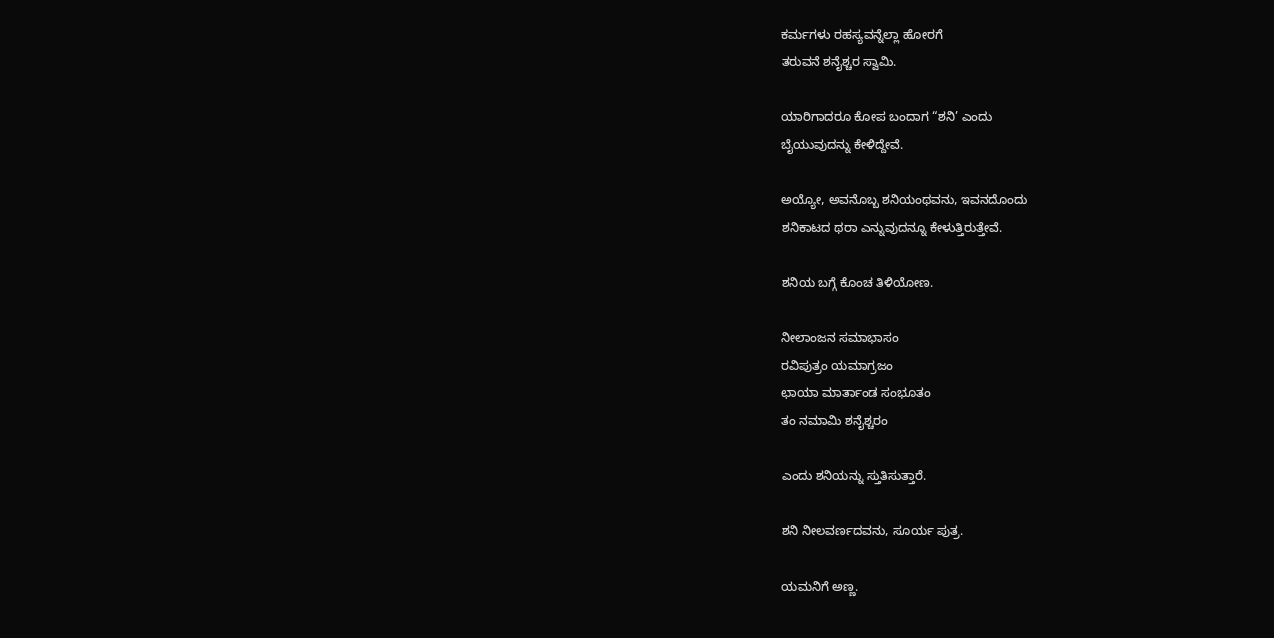ಕರ್ಮಗಳು ರಹಸ್ಯವನ್ನೆಲ್ಲಾ ಹೋರಗೆ
ತರುವನೆ ಶನೈಶ್ಚರ ಸ್ವಾಮಿ.

ಯಾರಿಗಾದರೂ ಕೋಪ ಬಂದಾಗ “ಶನಿ’ ಎಂದು
ಬೈಯುವುದನ್ನು ಕೇಳಿದ್ದೇವೆ.

ಅಯ್ಯೋ, ಅವನೊಬ್ಬ ಶನಿಯಂಥವನು, ಇವನದೊಂದು
ಶನಿಕಾಟದ ಥರಾ ಎನ್ನುವುದನ್ನೂ ಕೇಳುತ್ತಿರುತ್ತೇವೆ.

ಶನಿಯ ಬಗ್ಗೆ ಕೊಂಚ ತಿಳಿಯೋಣ.

ನೀಲಾಂಜನ ಸಮಾಭಾಸಂ
ರವಿಪುತ್ರಂ ಯಮಾಗ್ರಜಂ
ಛಾಯಾ ಮಾರ್ತಾಂಡ ಸಂಭೂತಂ
ತಂ ನಮಾಮಿ ಶನೈಶ್ಚರಂ

ಎಂದು ಶನಿಯನ್ನು ಸ್ತುತಿಸುತ್ತಾರೆ.

ಶನಿ ನೀಲವರ್ಣದವನು, ಸೂರ್ಯ ಪುತ್ರ.

ಯಮನಿಗೆ ಅಣ್ಣ.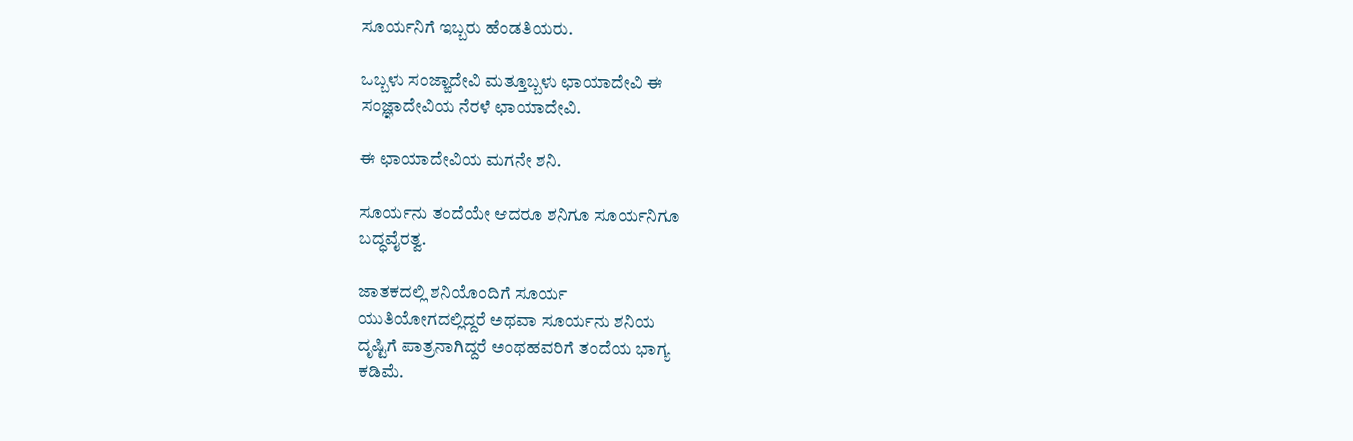ಸೂರ್ಯನಿಗೆ ಇಬ್ಬರು ಹೆಂಡತಿಯರು.

ಒಬ್ಬಳು ಸಂಜ್ಙಾದೇವಿ ಮತ್ತೂಬ್ಬಳು ಛಾಯಾದೇವಿ ಈ
ಸಂಜ್ಞಾದೇವಿಯ ನೆರಳೆ ಛಾಯಾದೇವಿ.

ಈ ಛಾಯಾದೇವಿಯ ಮಗನೇ ಶನಿ.

ಸೂರ್ಯನು ತಂದೆಯೇ ಆದರೂ ಶನಿಗೂ ಸೂರ್ಯನಿಗೂ
ಬದ್ಧವೈರತ್ವ.

ಜಾತಕದಲ್ಲಿ ಶನಿಯೊಂದಿಗೆ ಸೂರ್ಯ
ಯುತಿಯೋಗದಲ್ಲಿದ್ದರೆ ಅಥವಾ ಸೂರ್ಯನು ಶನಿಯ
ದೃಷ್ಟಿಗೆ ಪಾತ್ರನಾಗಿದ್ದರೆ ಅಂಥಹವರಿಗೆ ತಂದೆಯ ಭಾಗ್ಯ
ಕಡಿಮೆ.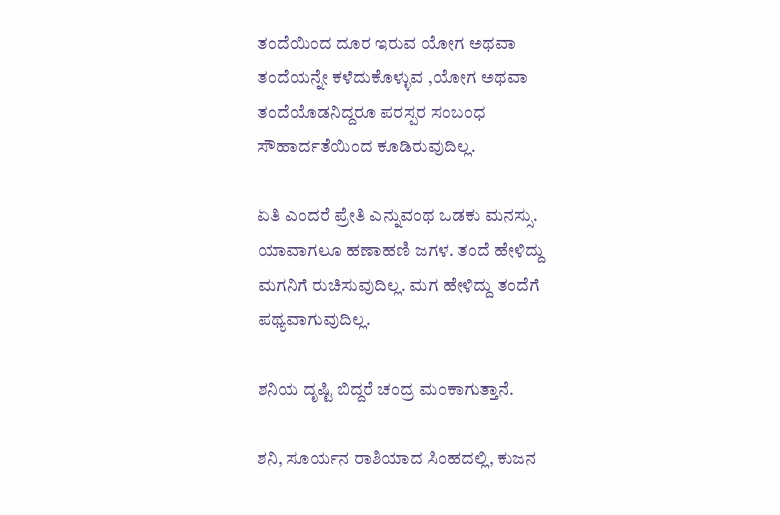ತಂದೆಯಿಂದ ದೂರ ಇರುವ ಯೋಗ ಅಥವಾ
ತಂದೆಯನ್ನೇ ಕಳೆದುಕೊಳ್ಳುವ ,ಯೋಗ ಅಥವಾ
ತಂದೆಯೊಡನಿದ್ದರೂ ಪರಸ್ಪರ ಸಂಬಂಧ
ಸೌಹಾರ್ದತೆಯಿಂದ ಕೂಡಿರುವುದಿಲ್ಲ.

ಏತಿ ಎಂದರೆ ಪ್ರೇತಿ ಎನ್ನುವಂಥ ಒಡಕು ಮನಸ್ಸು.
ಯಾವಾಗಲೂ ಹಣಾಹಣಿ ಜಗಳ. ತಂದೆ ಹೇಳಿದ್ದು
ಮಗನಿಗೆ ರುಚಿಸುವುದಿಲ್ಲ. ಮಗ ಹೇಳಿದ್ದು ತಂದೆಗೆ
ಪಥ್ಯವಾಗುವುದಿಲ್ಲ.

ಶನಿಯ ದೃಷ್ಟಿ ಬಿದ್ದರೆ ಚಂದ್ರ ಮಂಕಾಗುತ್ತಾನೆ.

ಶನಿ, ಸೂರ್ಯನ ರಾಶಿಯಾದ ಸಿಂಹದಲ್ಲಿ, ಕುಜನ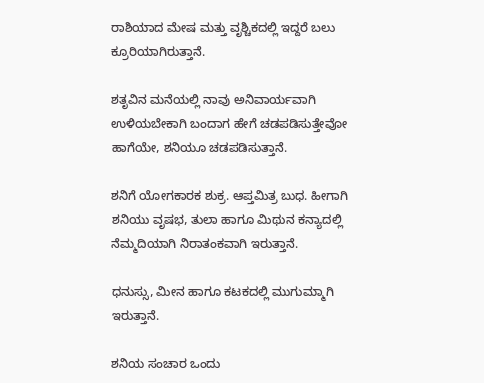ರಾಶಿಯಾದ ಮೇಷ ಮತ್ತು ವೃಶ್ಚಿಕದಲ್ಲಿ ಇದ್ದರೆ ಬಲು
ಕ್ರೂರಿಯಾಗಿರುತ್ತಾನೆ.

ಶತೃವಿನ ಮನೆಯಲ್ಲಿ ನಾವು ಅನಿವಾರ್ಯವಾಗಿ
ಉಳಿಯಬೇಕಾಗಿ ಬಂದಾಗ ಹೇಗೆ ಚಡಪಡಿಸುತ್ತೇವೋ
ಹಾಗೆಯೇ, ಶನಿಯೂ ಚಡಪಡಿಸುತ್ತಾನೆ.

ಶನಿಗೆ ಯೋಗಕಾರಕ ಶುಕ್ರ. ಆಪ್ತಮಿತ್ರ ಬುಧ. ಹೀಗಾಗಿ
ಶನಿಯು ವೃಷಭ, ತುಲಾ ಹಾಗೂ ಮಿಥುನ ಕನ್ಯಾದಲ್ಲಿ
ನೆಮ್ಮದಿಯಾಗಿ ನಿರಾತಂಕವಾಗಿ ಇರುತ್ತಾನೆ.

ಧನುಸ್ಸು, ಮೀನ ಹಾಗೂ ಕಟಕದಲ್ಲಿ ಮುಗುಮ್ಮಾಗಿ
ಇರುತ್ತಾನೆ.

ಶನಿಯ ಸಂಚಾರ ಒಂದು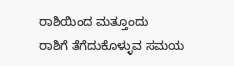ರಾಶಿಯಿಂದ ಮತ್ತೂಂದು
ರಾಶಿಗೆ ತೆಗೆದುಕೊಳ್ಳುವ ಸಮಯ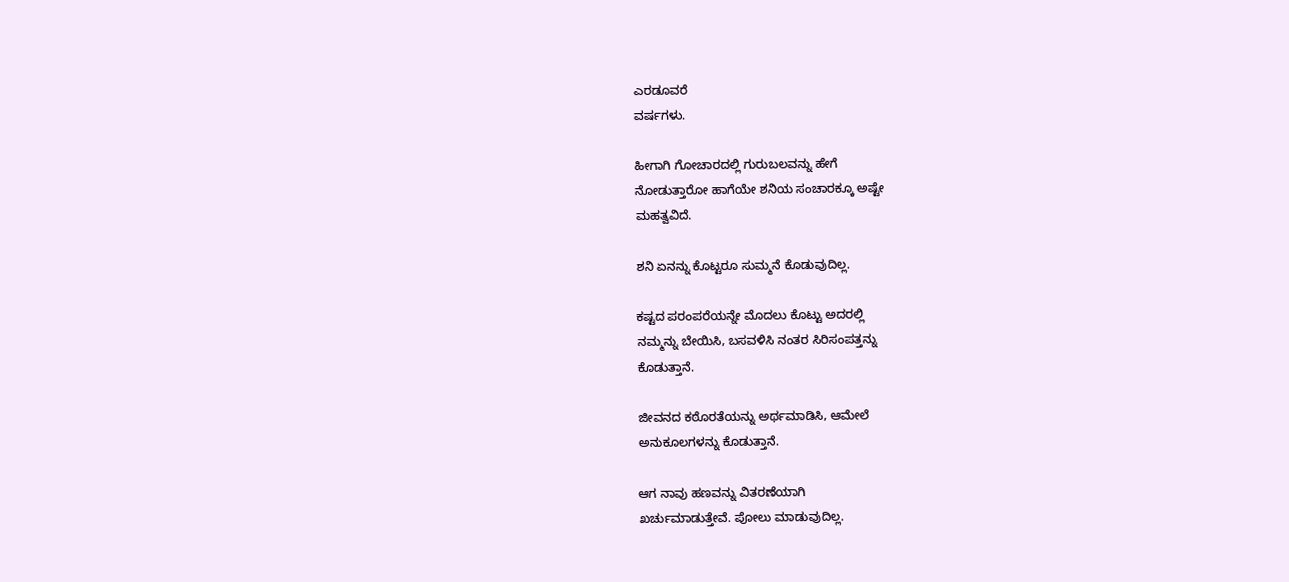ಎರಡೂವರೆ
ವರ್ಷಗಳು.

ಹೀಗಾಗಿ ಗೋಚಾರದಲ್ಲಿ ಗುರುಬಲವನ್ನು ಹೇಗೆ
ನೋಡುತ್ತಾರೋ ಹಾಗೆಯೇ ಶನಿಯ ಸಂಚಾರಕ್ಕೂ ಅಷ್ಟೇ
ಮಹತ್ವವಿದೆ.

ಶನಿ ಏನನ್ನು ಕೊಟ್ಟರೂ ಸುಮ್ಮನೆ ಕೊಡುವುದಿಲ್ಲ.

ಕಷ್ಟದ ಪರಂಪರೆಯನ್ನೇ ಮೊದಲು ಕೊಟ್ಟು ಅದರಲ್ಲಿ
ನಮ್ಮನ್ನು ಬೇಯಿಸಿ, ಬಸವಳಿಸಿ ನಂತರ ಸಿರಿಸಂಪತ್ತನ್ನು
ಕೊಡುತ್ತಾನೆ.

ಜೀವನದ ಕಠೊರತೆಯನ್ನು ಅರ್ಥಮಾಡಿಸಿ, ಆಮೇಲೆ
ಅನುಕೂಲಗಳನ್ನು ಕೊಡುತ್ತಾನೆ.

ಆಗ ನಾವು ಹಣವನ್ನು ವಿತರಣೆಯಾಗಿ
ಖರ್ಚುಮಾಡುತ್ತೇವೆ. ಪೋಲು ಮಾಡುವುದಿಲ್ಲ.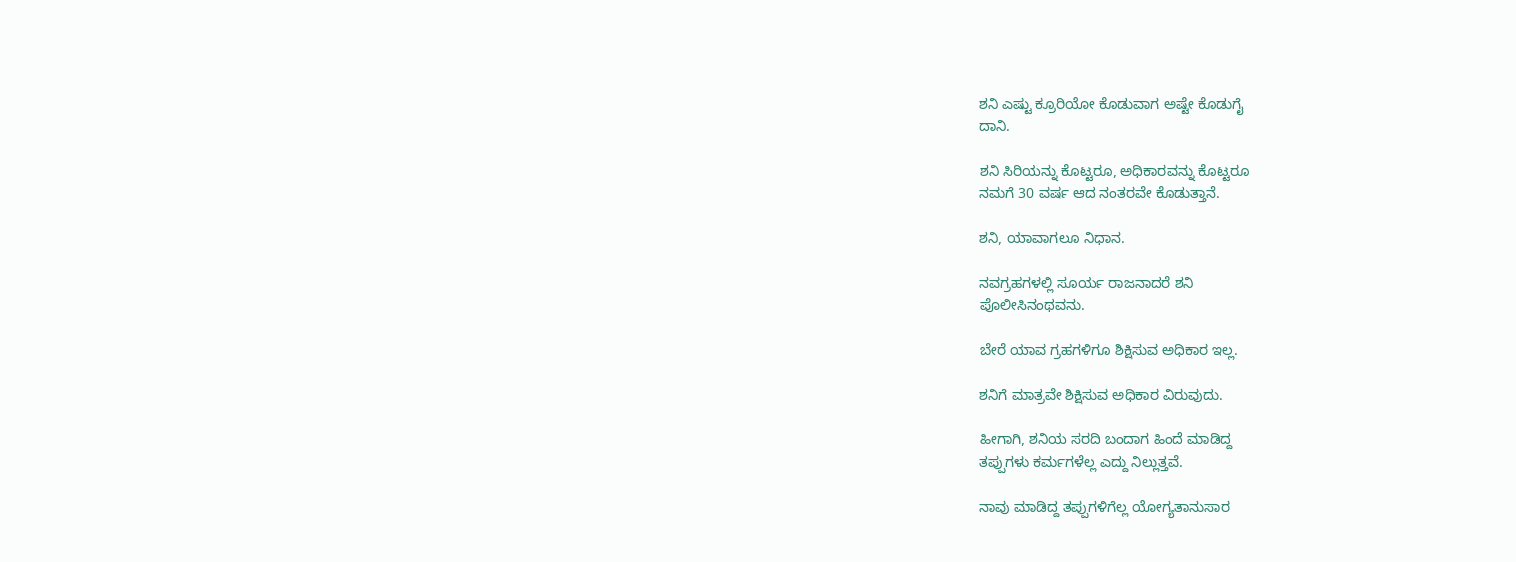ಶನಿ ಎಷ್ಟು ಕ್ರೂರಿಯೋ ಕೊಡುವಾಗ ಅಷ್ಟೇ ಕೊಡುಗೈ
ದಾನಿ.

ಶನಿ ಸಿರಿಯನ್ನು ಕೊಟ್ಟರೂ, ಅಧಿಕಾರವನ್ನು ಕೊಟ್ಟರೂ
ನಮಗೆ 30 ವರ್ಷ ಆದ ನಂತರವೇ ಕೊಡುತ್ತಾನೆ.

ಶನಿ, ಯಾವಾಗಲೂ ನಿಧಾನ.

ನವಗ್ರಹಗಳಲ್ಲಿ ಸೂರ್ಯ ರಾಜನಾದರೆ ಶನಿ
ಪೊಲೀಸಿನಂಥವನು.

ಬೇರೆ ಯಾವ ಗ್ರಹಗಳಿಗೂ ಶಿಕ್ಷಿಸುವ ಅಧಿಕಾರ ಇಲ್ಲ.

ಶನಿಗೆ ಮಾತ್ರವೇ ಶಿಕ್ಷಿಸುವ ಅಧಿಕಾರ ವಿರುವುದು.

ಹೀಗಾಗಿ, ಶನಿಯ ಸರದಿ ಬಂದಾಗ ಹಿಂದೆ ಮಾಡಿದ್ದ
ತಪ್ಪುಗಳು ಕರ್ಮಗಳೆಲ್ಲ ಎದ್ದು ನಿಲ್ಲುತ್ತವೆ.

ನಾವು ಮಾಡಿದ್ದ ತಪ್ಪುಗಳಿಗೆಲ್ಲ ಯೋಗ್ಯತಾನುಸಾರ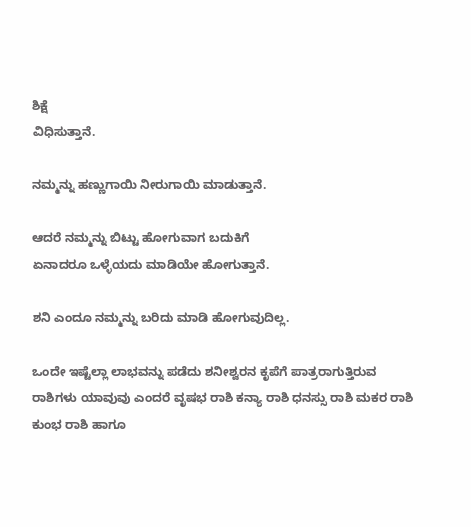ಶಿಕ್ಷೆ
ವಿಧಿಸುತ್ತಾನೆ.

ನಮ್ಮನ್ನು ಹಣ್ಣುಗಾಯಿ ನೀರುಗಾಯಿ ಮಾಡುತ್ತಾನೆ.

ಆದರೆ ನಮ್ಮನ್ನು ಬಿಟ್ಟು ಹೋಗುವಾಗ ಬದುಕಿಗೆ
ಏನಾದರೂ ಒಳ್ಳೆಯದು ಮಾಡಿಯೇ ಹೋಗುತ್ತಾನೆ.

ಶನಿ ಎಂದೂ ನಮ್ಮನ್ನು ಬರಿದು ಮಾಡಿ ಹೋಗುವುದಿಲ್ಲ.

ಒಂದೇ ಇಷ್ಟೆಲ್ಲಾ ಲಾಭವನ್ನು ಪಡೆದು ಶನೀಶ್ವರನ ಕೃಪೆಗೆ ಪಾತ್ರರಾಗುತ್ತಿರುವ ರಾಶಿಗಳು ಯಾವುವು ಎಂದರೆ ವೃಷಭ ರಾಶಿ ಕನ್ಯಾ ರಾಶಿ ಧನಸ್ಸು ರಾಶಿ ಮಕರ ರಾಶಿ ಕುಂಭ ರಾಶಿ ಹಾಗೂ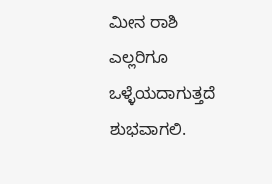ಮೀನ ರಾಶಿ ಎಲ್ಲರಿಗೂ ಒಳ್ಳೆಯದಾಗುತ್ತದೆ ಶುಭವಾಗಲಿ.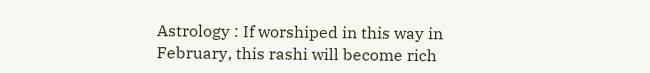Astrology : If worshiped in this way in February, this rashi will become rich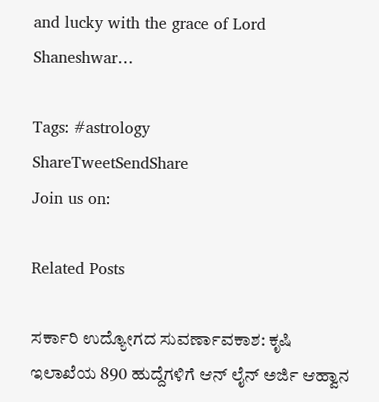and lucky with the grace of Lord Shaneshwar…

Tags: #astrology
ShareTweetSendShare
Join us on:

Related Posts

ಸರ್ಕಾರಿ ಉದ್ಯೋಗದ ಸುವರ್ಣಾವಕಾಶ: ಕೃಷಿ ಇಲಾಖೆಯ 890 ಹುದ್ದೆಗಳಿಗೆ ಆನ್ ಲೈನ್ ಅರ್ಜಿ ಆಹ್ವಾನ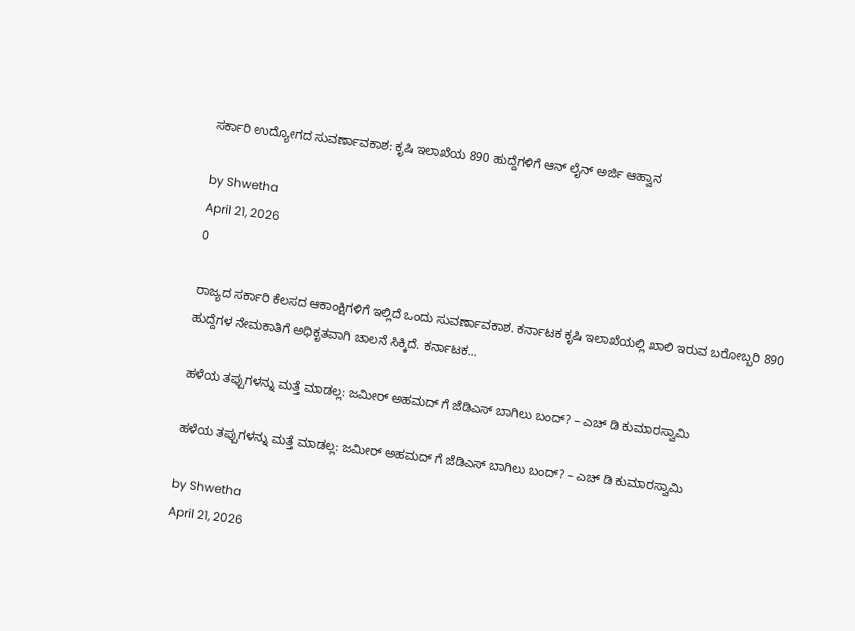ಸರ್ಕಾರಿ ಉದ್ಯೋಗದ ಸುವರ್ಣಾವಕಾಶ: ಕೃಷಿ ಇಲಾಖೆಯ 890 ಹುದ್ದೆಗಳಿಗೆ ಆನ್ ಲೈನ್ ಅರ್ಜಿ ಆಹ್ವಾನ

by Shwetha
April 21, 2026
0

ರಾಜ್ಯದ ಸರ್ಕಾರಿ ಕೆಲಸದ ಆಕಾಂಕ್ಷಿಗಳಿಗೆ ಇಲ್ಲಿದೆ ಒಂದು ಸುವರ್ಣಾವಕಾಶ. ಕರ್ನಾಟಕ ಕೃಷಿ ಇಲಾಖೆಯಲ್ಲಿ ಖಾಲಿ ಇರುವ ಬರೋಬ್ಬರಿ 890 ಹುದ್ದೆಗಳ ನೇಮಕಾತಿಗೆ ಅಧಿಕೃತವಾಗಿ ಚಾಲನೆ ಸಿಕ್ಕಿದೆ. ಕರ್ನಾಟಕ...

ಹಳೆಯ ತಪ್ಪುಗಳನ್ನು ಮತ್ತೆ ಮಾಡಲ್ಲ: ಜಮೀರ್ ಅಹಮದ್ ಗೆ ಜೆಡಿಎಸ್ ಬಾಗಿಲು ಬಂದ್? – ಎಚ್ ಡಿ ಕುಮಾರಸ್ವಾಮಿ

ಹಳೆಯ ತಪ್ಪುಗಳನ್ನು ಮತ್ತೆ ಮಾಡಲ್ಲ: ಜಮೀರ್ ಅಹಮದ್ ಗೆ ಜೆಡಿಎಸ್ ಬಾಗಿಲು ಬಂದ್? – ಎಚ್ ಡಿ ಕುಮಾರಸ್ವಾಮಿ

by Shwetha
April 21, 2026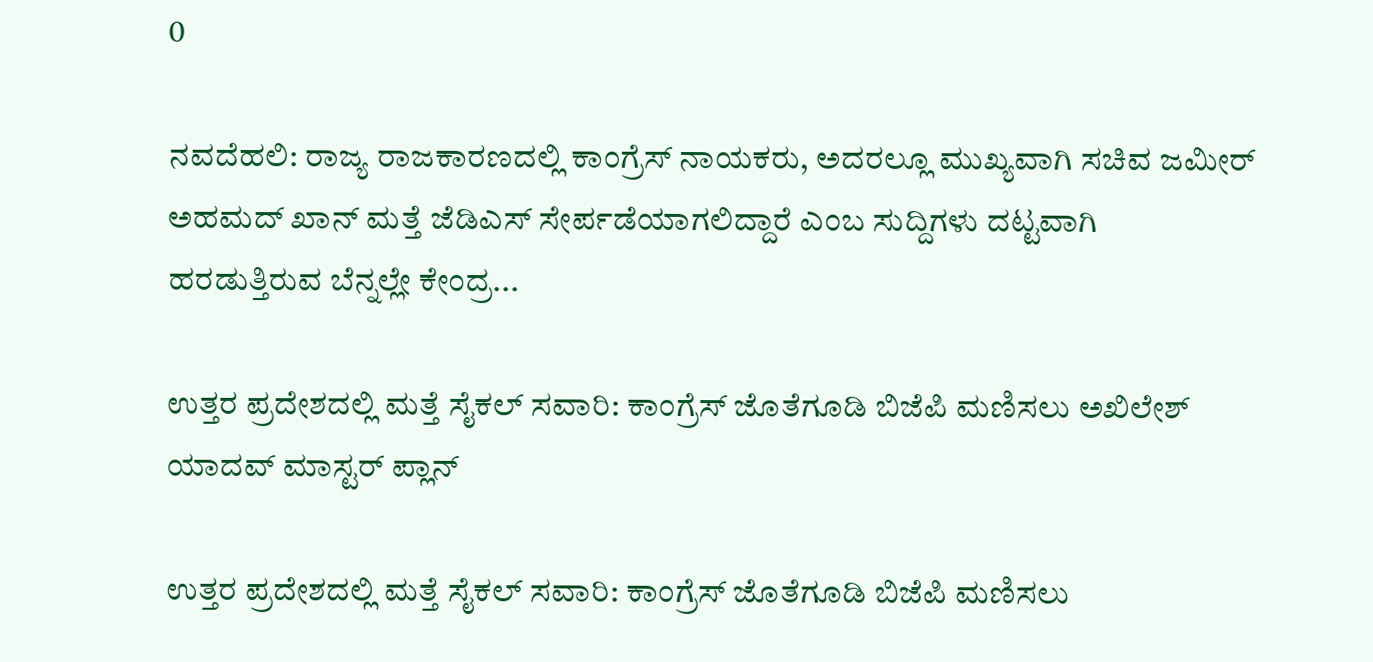0

ನವದೆಹಲಿ: ರಾಜ್ಯ ರಾಜಕಾರಣದಲ್ಲಿ ಕಾಂಗ್ರೆಸ್ ನಾಯಕರು, ಅದರಲ್ಲೂ ಮುಖ್ಯವಾಗಿ ಸಚಿವ ಜಮೀರ್ ಅಹಮದ್ ಖಾನ್ ಮತ್ತೆ ಜೆಡಿಎಸ್ ಸೇರ್ಪಡೆಯಾಗಲಿದ್ದಾರೆ ಎಂಬ ಸುದ್ದಿಗಳು ದಟ್ಟವಾಗಿ ಹರಡುತ್ತಿರುವ ಬೆನ್ನಲ್ಲೇ ಕೇಂದ್ರ...

ಉತ್ತರ ಪ್ರದೇಶದಲ್ಲಿ ಮತ್ತೆ ಸೈಕಲ್ ಸವಾರಿ: ಕಾಂಗ್ರೆಸ್ ಜೊತೆಗೂಡಿ ಬಿಜೆಪಿ ಮಣಿಸಲು ಅಖಿಲೇಶ್ ಯಾದವ್ ಮಾಸ್ಟರ್ ಪ್ಲಾನ್

ಉತ್ತರ ಪ್ರದೇಶದಲ್ಲಿ ಮತ್ತೆ ಸೈಕಲ್ ಸವಾರಿ: ಕಾಂಗ್ರೆಸ್ ಜೊತೆಗೂಡಿ ಬಿಜೆಪಿ ಮಣಿಸಲು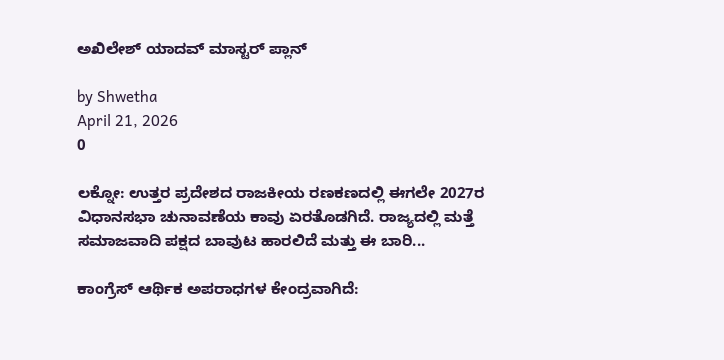ಅಖಿಲೇಶ್ ಯಾದವ್ ಮಾಸ್ಟರ್ ಪ್ಲಾನ್

by Shwetha
April 21, 2026
0

ಲಕ್ನೋ: ಉತ್ತರ ಪ್ರದೇಶದ ರಾಜಕೀಯ ರಣಕಣದಲ್ಲಿ ಈಗಲೇ 2027ರ ವಿಧಾನಸಭಾ ಚುನಾವಣೆಯ ಕಾವು ಏರತೊಡಗಿದೆ. ರಾಜ್ಯದಲ್ಲಿ ಮತ್ತೆ ಸಮಾಜವಾದಿ ಪಕ್ಷದ ಬಾವುಟ ಹಾರಲಿದೆ ಮತ್ತು ಈ ಬಾರಿ...

ಕಾಂಗ್ರೆಸ್ ಆರ್ಥಿಕ ಅಪರಾಧಗಳ ಕೇಂದ್ರವಾಗಿದೆ: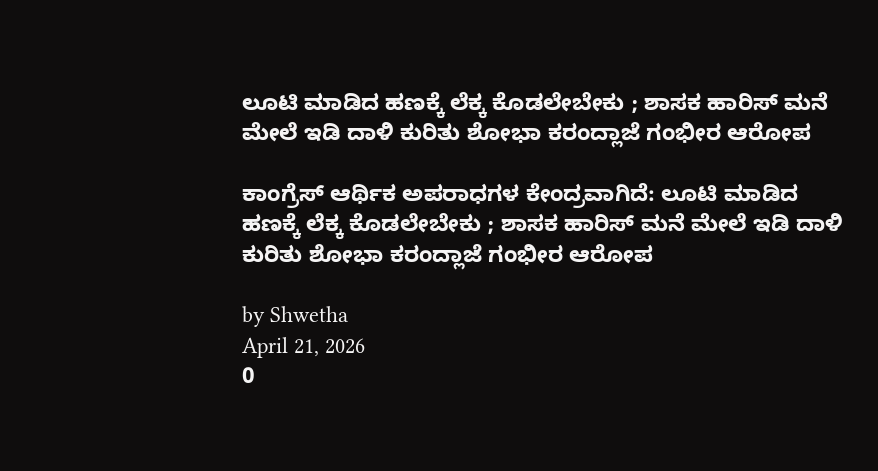ಲೂಟಿ ಮಾಡಿದ ಹಣಕ್ಕೆ ಲೆಕ್ಕ ಕೊಡಲೇಬೇಕು ; ಶಾಸಕ ಹಾರಿಸ್ ಮನೆ ಮೇಲೆ ಇಡಿ ದಾಳಿ ಕುರಿತು ಶೋಭಾ ಕರಂದ್ಲಾಜೆ ಗಂಭೀರ ಆರೋಪ

ಕಾಂಗ್ರೆಸ್ ಆರ್ಥಿಕ ಅಪರಾಧಗಳ ಕೇಂದ್ರವಾಗಿದೆ: ಲೂಟಿ ಮಾಡಿದ ಹಣಕ್ಕೆ ಲೆಕ್ಕ ಕೊಡಲೇಬೇಕು ; ಶಾಸಕ ಹಾರಿಸ್ ಮನೆ ಮೇಲೆ ಇಡಿ ದಾಳಿ ಕುರಿತು ಶೋಭಾ ಕರಂದ್ಲಾಜೆ ಗಂಭೀರ ಆರೋಪ

by Shwetha
April 21, 2026
0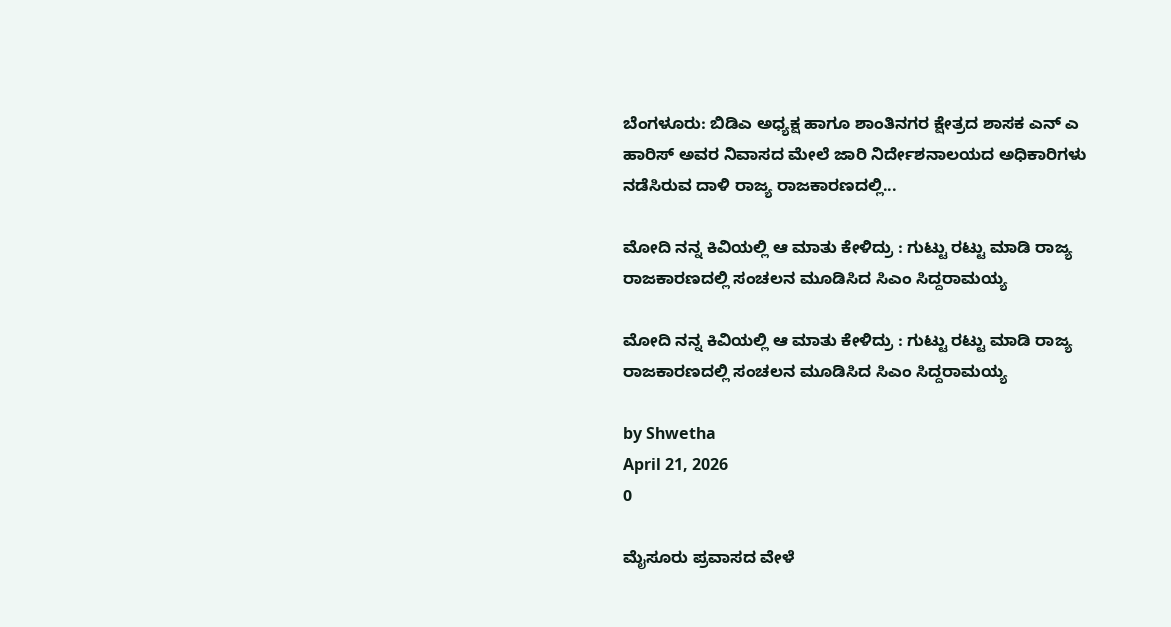ಬೆಂಗಳೂರು: ಬಿಡಿಎ ಅಧ್ಯಕ್ಷ ಹಾಗೂ ಶಾಂತಿನಗರ ಕ್ಷೇತ್ರದ ಶಾಸಕ ಎನ್ ಎ ಹಾರಿಸ್ ಅವರ ನಿವಾಸದ ಮೇಲೆ ಜಾರಿ ನಿರ್ದೇಶನಾಲಯದ ಅಧಿಕಾರಿಗಳು ನಡೆಸಿರುವ ದಾಳಿ ರಾಜ್ಯ ರಾಜಕಾರಣದಲ್ಲಿ...

ಮೋದಿ ನನ್ನ ಕಿವಿಯಲ್ಲಿ ಆ ಮಾತು ಕೇಳಿದ್ರು : ಗುಟ್ಟು ರಟ್ಟು ಮಾಡಿ ರಾಜ್ಯ ರಾಜಕಾರಣದಲ್ಲಿ ಸಂಚಲನ ಮೂಡಿಸಿದ ಸಿಎಂ ಸಿದ್ದರಾಮಯ್ಯ

ಮೋದಿ ನನ್ನ ಕಿವಿಯಲ್ಲಿ ಆ ಮಾತು ಕೇಳಿದ್ರು : ಗುಟ್ಟು ರಟ್ಟು ಮಾಡಿ ರಾಜ್ಯ ರಾಜಕಾರಣದಲ್ಲಿ ಸಂಚಲನ ಮೂಡಿಸಿದ ಸಿಎಂ ಸಿದ್ದರಾಮಯ್ಯ

by Shwetha
April 21, 2026
0

ಮೈಸೂರು ಪ್ರವಾಸದ ವೇಳೆ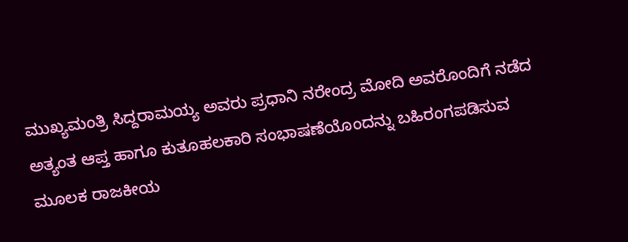ಮುಖ್ಯಮಂತ್ರಿ ಸಿದ್ದರಾಮಯ್ಯ ಅವರು ಪ್ರಧಾನಿ ನರೇಂದ್ರ ಮೋದಿ ಅವರೊಂದಿಗೆ ನಡೆದ ಅತ್ಯಂತ ಆಪ್ತ ಹಾಗೂ ಕುತೂಹಲಕಾರಿ ಸಂಭಾಷಣೆಯೊಂದನ್ನು ಬಹಿರಂಗಪಡಿಸುವ ಮೂಲಕ ರಾಜಕೀಯ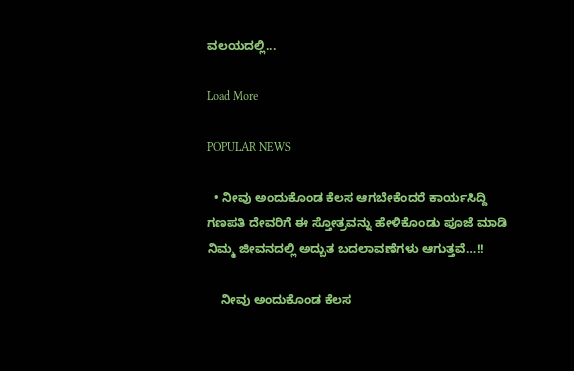ವಲಯದಲ್ಲಿ...

Load More

POPULAR NEWS

  • ನೀವು ಅಂದುಕೊಂಡ ಕೆಲಸ ಆಗಬೇಕೆಂದರೆ ಕಾರ್ಯಸಿದ್ದಿ ಗಣಪತಿ ದೇವರಿಗೆ ಈ ಸ್ತೋತ್ರವನ್ನು ಹೇಳಿಕೊಂಡು ಪೂಜೆ ಮಾಡಿ ನಿಮ್ಮ ಜೀವನದಲ್ಲಿ ಅದ್ಬುತ ಬದಲಾವಣೆಗಳು ಆಗುತ್ತವೆ…!!

    ನೀವು ಅಂದುಕೊಂಡ ಕೆಲಸ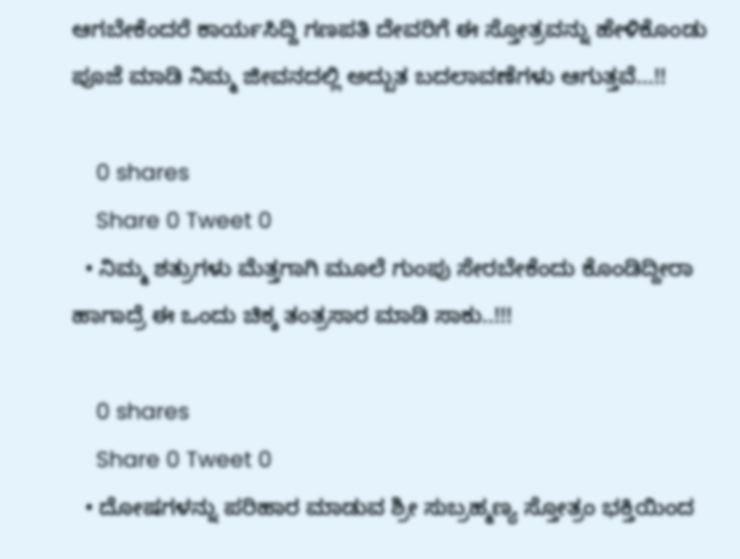ಆಗಬೇಕೆಂದರೆ ಕಾರ್ಯಸಿದ್ದಿ ಗಣಪತಿ ದೇವರಿಗೆ ಈ ಸ್ತೋತ್ರವನ್ನು ಹೇಳಿಕೊಂಡು ಪೂಜೆ ಮಾಡಿ ನಿಮ್ಮ ಜೀವನದಲ್ಲಿ ಅದ್ಬುತ ಬದಲಾವಣೆಗಳು ಆಗುತ್ತವೆ…!!

    0 shares
    Share 0 Tweet 0
  • ನಿಮ್ಮ ಶತ್ರುಗಳು ಮೆತ್ತಗಾಗಿ ಮೂಲೆ ಗುಂಪು ಸೇರಬೇಕೆಂದು ಕೊಂಡಿದ್ದೀರಾ ಹಾಗಾದ್ರೆ ಈ ಒಂದು ಚಿಕ್ಕ ತಂತ್ರಸಾರ ಮಾಡಿ ಸಾಕು..!!!

    0 shares
    Share 0 Tweet 0
  • ದೋಷಗಳನ್ನು ಪರಿಹಾರ ಮಾಡುವ ಶ್ರೀ ಸುಬ್ರಹ್ಮಣ್ಯ ಸ್ತೋತ್ರಂ ಭಕ್ತಿಯಿಂದ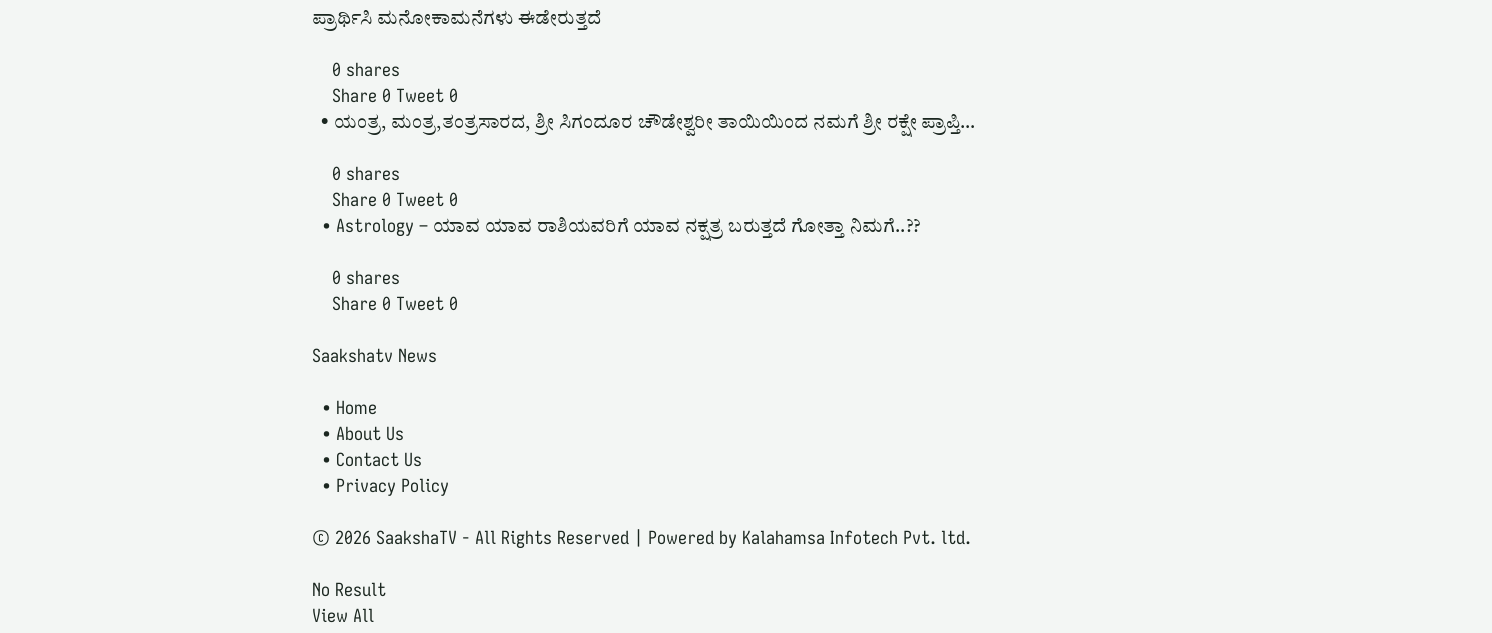ಪ್ರಾರ್ಥಿಸಿ ಮನೋಕಾಮನೆಗಳು ಈಡೇರುತ್ತದೆ

    0 shares
    Share 0 Tweet 0
  • ಯಂತ್ರ, ಮಂತ್ರ,ತಂತ್ರಸಾರದ, ಶ್ರೀ ಸಿಗಂದೂರ ಚೌಡೇಶ್ವರೀ ತಾಯಿಯಿಂದ ನಮಗೆ ಶ್ರೀ ರಕ್ಷೇ ಪ್ರಾಪ್ತಿ…

    0 shares
    Share 0 Tweet 0
  • Astrology – ಯಾವ ಯಾವ ರಾಶಿಯವರಿಗೆ ಯಾವ ನಕ್ಷತ್ರ ಬರುತ್ತದೆ ಗೋತ್ತಾ ನಿಮಗೆ..??

    0 shares
    Share 0 Tweet 0

Saakshatv News

  • Home
  • About Us
  • Contact Us
  • Privacy Policy

© 2026 SaakshaTV - All Rights Reserved | Powered by Kalahamsa Infotech Pvt. ltd.

No Result
View All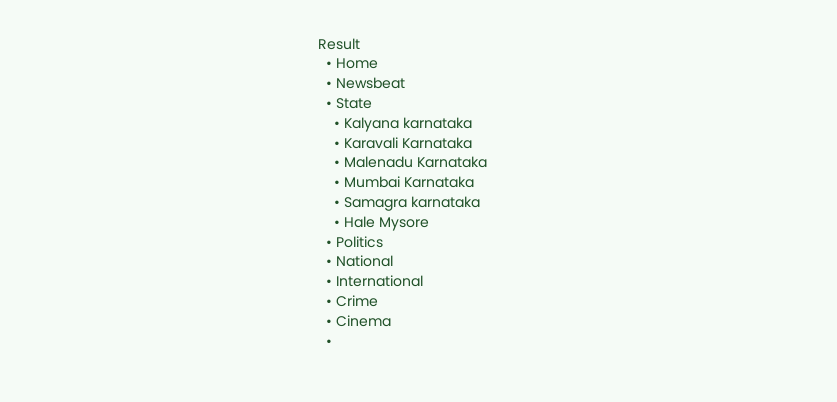Result
  • Home
  • Newsbeat
  • State
    • Kalyana karnataka
    • Karavali Karnataka
    • Malenadu Karnataka
    • Mumbai Karnataka
    • Samagra karnataka
    • Hale Mysore
  • Politics
  • National
  • International
  • Crime
  • Cinema
  •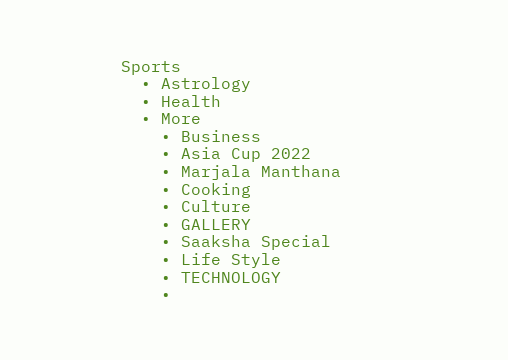Sports
  • Astrology
  • Health
  • More
    • Business
    • Asia Cup 2022
    • Marjala Manthana
    • Cooking
    • Culture
    • GALLERY
    • Saaksha Special
    • Life Style
    • TECHNOLOGY
    •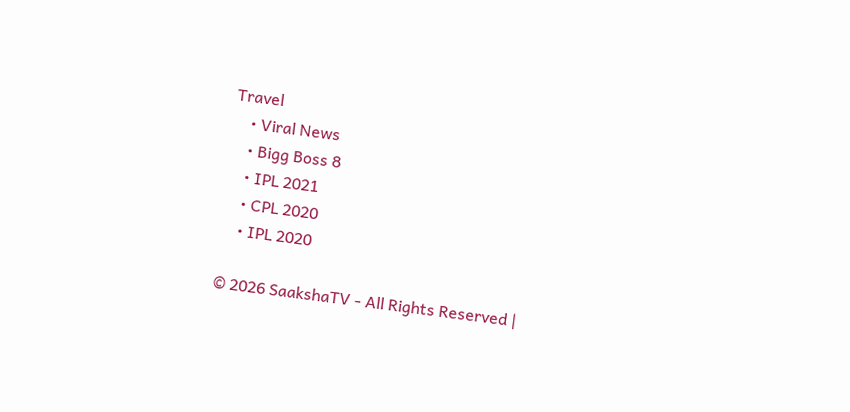Travel
    • Viral News
    • Bigg Boss 8
    • IPL 2021
    • CPL 2020
    • IPL 2020

© 2026 SaakshaTV - All Rights Reserved |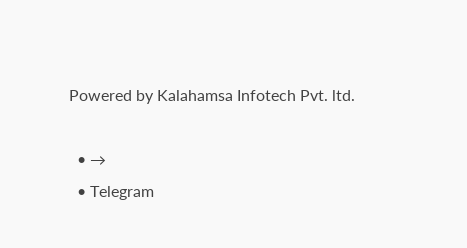Powered by Kalahamsa Infotech Pvt. ltd.

  • →
  • Telegram